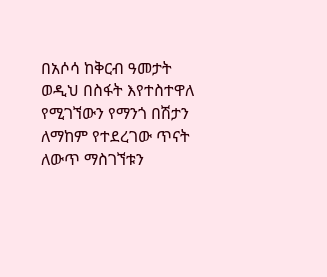በአሶሳ ከቅርብ ዓመታት ወዲህ በስፋት እየተስተዋለ የሚገኘውን የማንጎ በሽታን ለማከም የተደረገው ጥናት ለውጥ ማስገኘቱን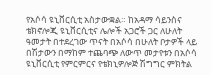የአሶሳ ዩኒቨርሲቲ አስታውቋል። ከአዳማ ሳይንስና ቴክኖሎጂ ዩኒቨርሲቲና ሌሎች አጋሮች ጋር ለሁለት ዓመታት በተደረገው ጥናት በአሶሳ በሁለት ቦታዎች ላይ በሽታውን በማከም ተጨባጭ ለውጥ መታየቱን በአሶሳ ዩኒቨርሲቲ የምርምርና የቴክኒዎሎጅ ሽግግር ምክትል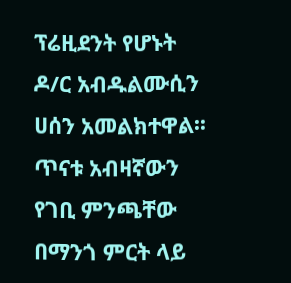ፕሬዚደንት የሆኑት ዶ/ር አብዱልሙሲን ሀሰን አመልክተዋል፡፡ ጥናቱ አብዛኛውን የገቢ ምንጫቸው በማንጎ ምርት ላይ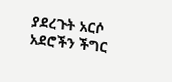ያደረጉት አርሶ አደሮችን ችግር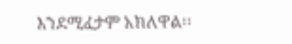እንደሚፈታም አክለዋል፡፡